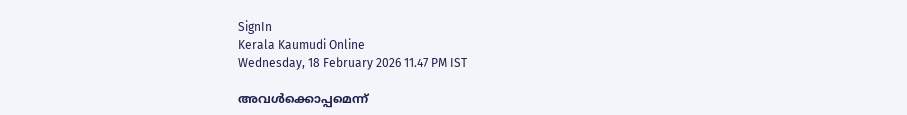SignIn
Kerala Kaumudi Online
Wednesday, 18 February 2026 11.47 PM IST

അവൾക്കൊപ്പമെന്ന്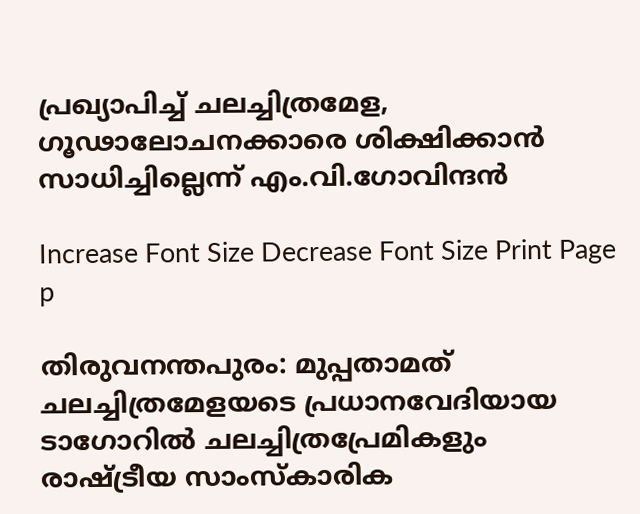പ്രഖ്യാപിച്ച് ചലച്ചിത്രമേള, ഗൂഢാലോചനക്കാരെ ശിക്ഷിക്കാൻ സാധിച്ചില്ലെന്ന് എം.വി.ഗോവിന്ദൻ

Increase Font Size Decrease Font Size Print Page
p

തിരുവനന്തപുരം: മുപ്പതാമത് ചലച്ചിത്രമേളയടെ പ്രധാനവേദിയായ ടാഗോറിൽ ചലച്ചിത്രപ്രേമികളും രാഷ്ട്രീയ സാംസ്‌കാരിക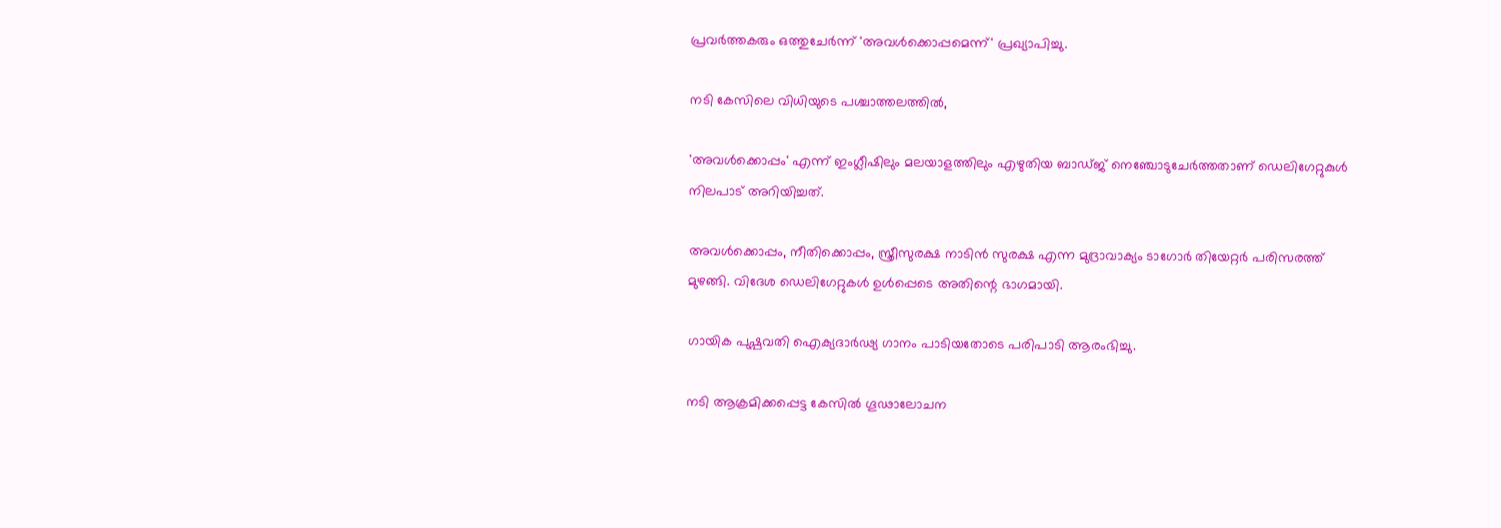പ്രവർത്തകരും ഒത്തുചേർന്ന് 'അവൾക്കൊപ്പമെന്ന്' പ്രഖ്യാപിച്ചു.

നടി കേസിലെ വിധിയുടെ പശ്ചാത്തലത്തിൽ,

'അവൾക്കൊപ്പം' എന്ന് ഇംഗ്ലീഷിലും മലയാളത്തിലും എഴുതിയ ബാഡ്ജ് നെഞ്ചോടുചേർത്തതാണ് ഡെലിഗേറ്റുകുൾ നിലപാട് അറിയിച്ചത്.

അവൾക്കൊപ്പം, നീതിക്കൊപ്പം, സ്ത്രീസുരക്ഷ നാടിൻ സുരക്ഷ എന്ന മുദ്രാവാക്യം ടാഗോർ തിയേറ്റർ പരിസരത്ത് മുഴങ്ങി. വിദേശ ഡെലിഗേറ്റുകൾ ഉൾപ്പെടെ അതിന്റെ ഭാഗമായി.

ഗായിക പുഷ്പവതി ഐക്യദാർഢ്യ ഗാനം പാടിയതോടെ പരിപാടി ആരംഭിച്ചു.

നടി ആക്രമിക്കപ്പെട്ട കേസിൽ ഗൂഢാലോചന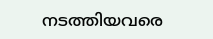നടത്തിയവരെ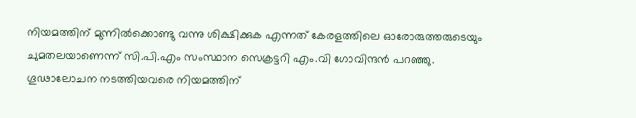നിയമത്തിന് മുന്നിൽക്കൊണ്ടു വന്നു ശിക്ഷിക്കുക എന്നത് കേരളത്തിലെ ഓരോരുത്തരുടെയും ചുമതലയാണെന്ന് സി.പി.എം സംസ്ഥാന സെക്രട്ടറി എം.വി ഗോവിന്ദൻ പറഞ്ഞു. ഗൂഢാലോചന നടത്തിയവരെ നിയമത്തിന്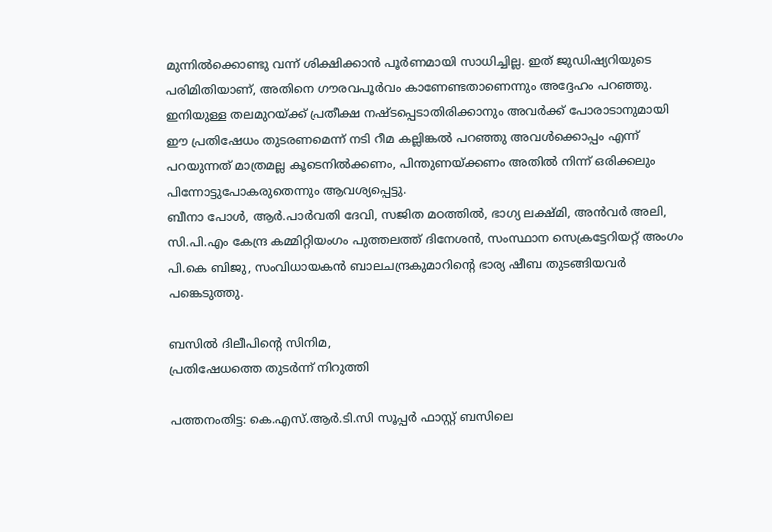മുന്നിൽക്കൊണ്ടു വന്ന് ശിക്ഷിക്കാൻ പൂർണമായി സാധിച്ചില്ല. ഇത് ജുഡിഷ്യറിയുടെ പരിമിതിയാണ്, അതിനെ ഗൗരവപൂർവം കാണേണ്ടതാണെന്നും അദ്ദേഹം പറഞ്ഞു.
ഇനിയുള്ള തലമുറയ്ക്ക് പ്രതീക്ഷ നഷ്ടപ്പെടാതിരിക്കാനും അവർക്ക് പോരാടാനുമായി ഈ പ്രതിഷേധം തുടരണമെന്ന് നടി റീമ കല്ലിങ്കൽ പറഞ്ഞു അവൾക്കൊപ്പം എന്ന് പറയുന്നത് മാത്രമല്ല കൂടെനിൽക്കണം, പിന്തുണയ്ക്കണം അതിൽ നിന്ന് ഒരിക്കലും പിന്നോട്ടുപോകരുതെന്നും ആവശ്യപ്പെട്ടു.
ബീനാ പോൾ, ആർ.പാർവതി ദേവി, സജിത മഠത്തിൽ, ഭാഗ്യ ലക്ഷ്മി, അൻവർ അലി, സി.പി.എം കേന്ദ്ര കമ്മിറ്റിയംഗം പുത്തലത്ത് ദിനേശൻ, സംസ്ഥാന സെക്രട്ടേറിയറ്റ് അംഗം പി.കെ ബിജു, സംവിധായകൻ ബാലചന്ദ്രകുമാറിന്റെ ഭാര്യ ഷീബ തുടങ്ങിയവർ പങ്കെടുത്തു.

ബസിൽ ദിലീപിന്റെ സിനിമ,
പ്രതിഷേധത്തെ തുടർന്ന് നിറുത്തി

പത്തനംതിട്ട: കെ.എസ്.ആർ.ടി.സി സൂപ്പർ ഫാസ്റ്റ് ബസിലെ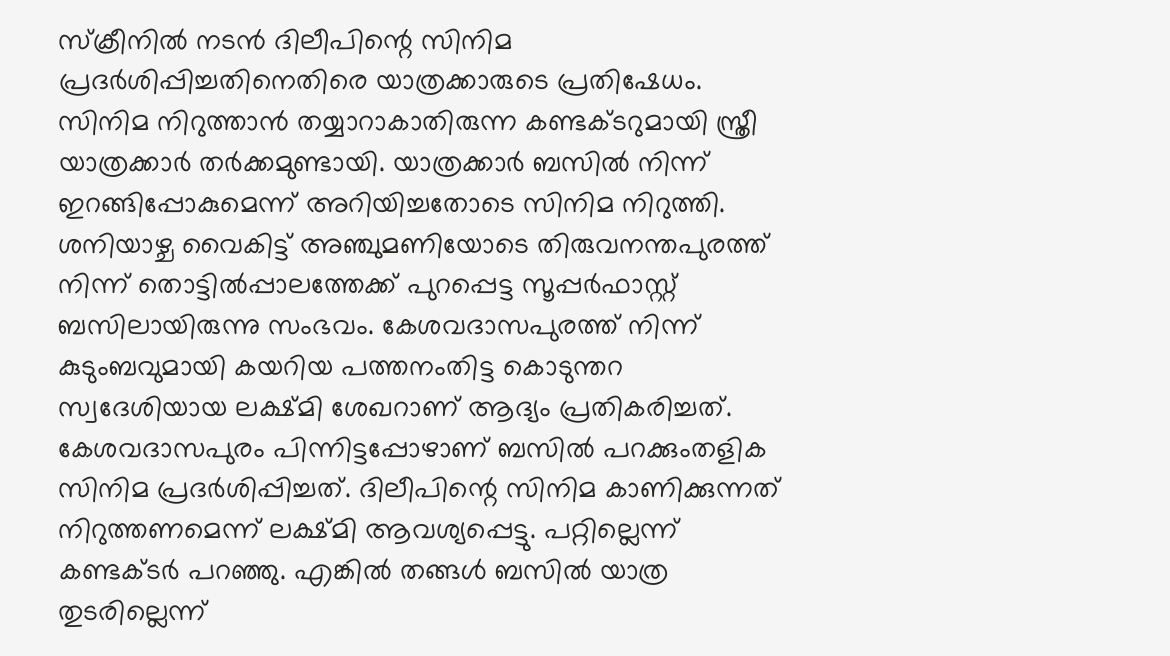സ്ക്രീനിൽ നടൻ ദിലീപിന്റെ സിനിമ പ്രദർശിപ്പിച്ചതിനെതിരെ യാത്രക്കാരുടെ പ്രതിഷേധം. സിനിമ നിറുത്താൻ തയ്യാറാകാതിരുന്ന കണ്ടക്ടറുമായി സ്ത്രീ യാത്രക്കാർ തർക്കമുണ്ടായി. യാത്രക്കാർ ബസിൽ നിന്ന് ഇറങ്ങിപ്പോകുമെന്ന് അറിയിച്ചതോടെ സിനിമ നിറുത്തി.
ശനിയാഴ്ച വൈകിട്ട് അഞ്ചുമണിയോടെ തിരുവനന്തപുരത്ത് നിന്ന് തൊട്ടിൽപ്പാലത്തേക്ക് പുറപ്പെട്ട സൂപ്പർഫാസ്റ്റ് ബസിലായിരുന്നു സംഭവം. കേശവദാസപുരത്ത് നിന്ന് കുടുംബവുമായി കയറിയ പത്തനംതിട്ട കൊടുന്തറ സ്വദേശിയായ ലക്ഷ്മി ശേഖറാണ് ആദ്യം പ്രതികരിച്ചത്. കേശവദാസപുരം പിന്നിട്ടപ്പോഴാണ് ബസിൽ പറക്കുംതളിക സിനിമ പ്രദർശിപ്പിച്ചത്. ദിലീപിന്റെ സിനിമ കാണിക്കുന്നത് നിറുത്തണമെന്ന് ലക്ഷ്മി ആവശ്യപ്പെട്ടു. പറ്റില്ലെന്ന് കണ്ടക്ടർ പറഞ്ഞു. എങ്കിൽ തങ്ങൾ ബസിൽ യാത്ര തുടരില്ലെന്ന്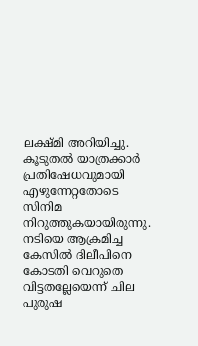ലക്ഷ്മി അറിയിച്ചു. കൂടുതൽ യാത്രക്കാർ പ്രതിഷേധവുമായി എഴുന്നേറ്റതോടെ സിനിമ നിറുത്തുകയായിരുന്നു. നടിയെ ആക്രമിച്ച കേസിൽ ദിലീപിനെ കോടതി വെറുതെ വിട്ടതല്ലേയെന്ന് ചില പുരുഷ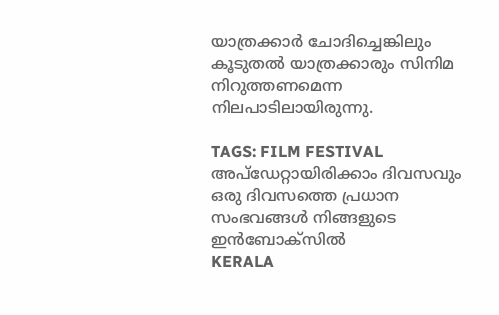യാത്രക്കാർ ചോദിച്ചെങ്കിലും കൂടുതൽ യാത്രക്കാരും സിനിമ നിറുത്തണമെന്ന നിലപാടിലായിരുന്നു.

TAGS: FILM FESTIVAL
അപ്ഡേറ്റായിരിക്കാം ദിവസവും
ഒരു ദിവസത്തെ പ്രധാന സംഭവങ്ങൾ നിങ്ങളുടെ ഇൻബോക്സിൽ
KERALA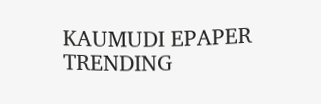KAUMUDI EPAPER
TRENDING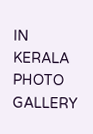IN KERALA
PHOTO GALLERY